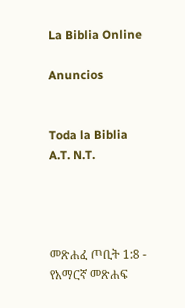La Biblia Online

Anuncios


Toda la Biblia A.T. N.T.




መጽሐፈ ጦቢት 1:8 - የአማርኛ መጽሐፍ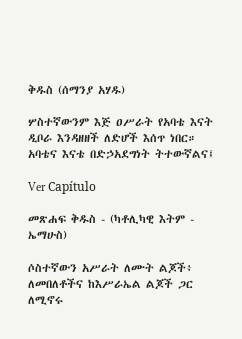ቅዱስ (ሰማንያ አሃዱ)

ሦስተኛውንም እጅ ዐሥራት የአባቴ እናት ዲቦራ እንዳዘዘች ለድሆች እሰጥ ነበር። አባቴና እናቴ በድኃአደግነት ትተውኛልና፤

Ver Capítulo

መጽሐፍ ቅዱስ - (ካቶሊካዊ እትም - ኤማሁስ)

ሶስተኛውን አሥራት ለሙት ልጆች፥ ለመበለቶችና ከእሥራኤል ልጆች ጋር ለሚኖሩ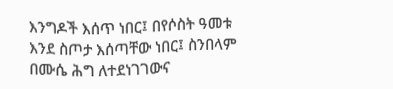እንግዶች እሰጥ ነበር፤ በየሶስት ዓመቱ እንደ ስጦታ እሰጣቸው ነበር፤ ስንበላም በሙሴ ሕግ ለተደነገገውና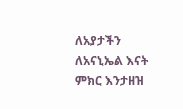ለአያታችን ለአናኒኤል እናት ምክር እንታዘዝ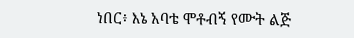ነበር፥ እኔ አባቴ ሞቶብኝ የሙት ልጅ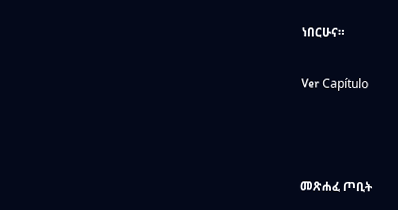ነበርሁና።

Ver Capítulo



መጽሐፈ ጦቢት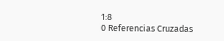1:8
0 Referencias Cruzadas